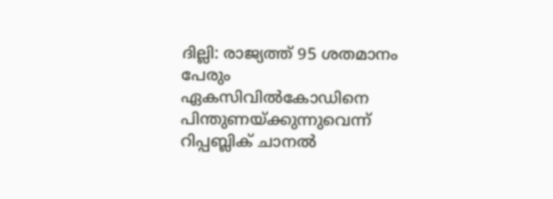ദില്ലി: രാജ്യത്ത് 95 ശതമാനം പേരും ഏകസിവില്‍കോഡിനെ പിന്തുണയ്‌ക്കുന്നുവെന്ന് റിപ്പബ്ലിക് ചാനല്‍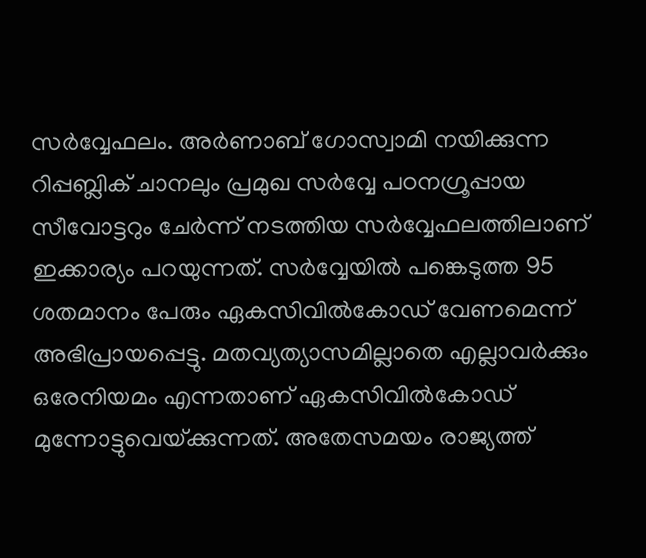സര്‍വ്വേഫലം. അര്‍ണാബ് ഗോസ്വാമി നയിക്കുന്ന റിപ്പബ്ലിക് ചാനലും പ്രമുഖ സര്‍വ്വേ പഠനഗ്രൂപ്പായ സീവോട്ടറും ചേര്‍ന്ന് നടത്തിയ സര്‍വ്വേഫലത്തിലാണ് ഇക്കാര്യം പറയുന്നത്. സര്‍വ്വേയില്‍ പങ്കെടുത്ത 95 ശതമാനം പേരും ഏകസിവില്‍കോഡ് വേണമെന്ന് അഭിപ്രായപ്പെട്ടു. മതവ്യത്യാസമില്ലാതെ എല്ലാവര്‍ക്കും ഒരേനിയമം എന്നതാണ് ഏകസിവില്‍കോഡ് മുന്നോട്ടുവെയ്‌ക്കുന്നത്. അതേസമയം രാജ്യത്ത്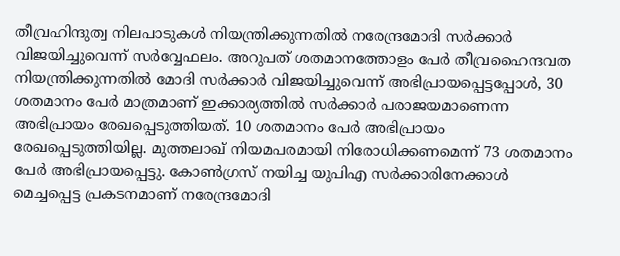തീവ്രഹിന്ദുത്വ നിലപാടുകള്‍ നിയന്ത്രിക്കുന്നതില്‍ നരേന്ദ്രമോദി സര്‍ക്കാര്‍ വിജയിച്ചുവെന്ന് സര്‍വ്വേഫലം. അറുപത് ശതമാനത്തോളം പേര്‍ തീവ്രഹൈന്ദവത നിയന്ത്രിക്കുന്നതില്‍ മോദി സര്‍ക്കാര്‍ വിജയിച്ചുവെന്ന് അഭിപ്രായപ്പെട്ടപ്പോള്‍, 30 ശതമാനം പേര്‍ മാത്രമാണ് ഇക്കാര്യത്തില്‍ സര്‍ക്കാര്‍ പരാജയമാണെന്ന അഭിപ്രായം രേഖപ്പെടുത്തിയത്. 10 ശതമാനം പേര്‍ അഭിപ്രായം രേഖപ്പെടുത്തിയില്ല. മുത്തലാഖ് നിയമപരമായി നിരോധിക്കണമെന്ന് 73 ശതമാനം പേര്‍ അഭിപ്രായപ്പെട്ടു. കോണ്‍ഗ്രസ് നയിച്ച യുപിഎ സര്‍ക്കാരിനേക്കാള്‍ മെച്ചപ്പെട്ട പ്രകടനമാണ് നരേന്ദ്രമോദി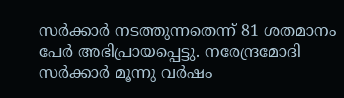സര്‍ക്കാര്‍ നടത്തുന്നതെന്ന് 81 ശതമാനം പേര്‍ അഭിപ്രായപ്പെട്ടു. നരേന്ദ്രമോദി സര്‍ക്കാര്‍ മൂന്നു വര്‍ഷം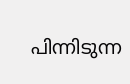പിന്നിടുന്ന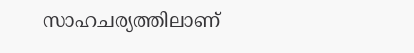സാഹചര്യത്തിലാണ്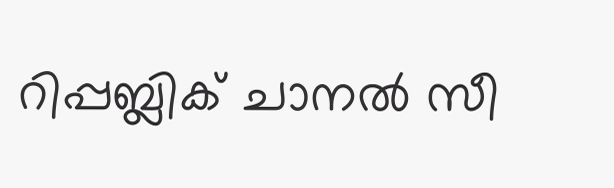റിപ്പബ്ലിക് ചാനല്‍ സീ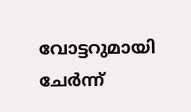വോട്ടറുമായി ചേര്‍ന്ന്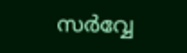സര്‍വ്വേ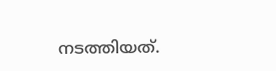നടത്തിയത്.